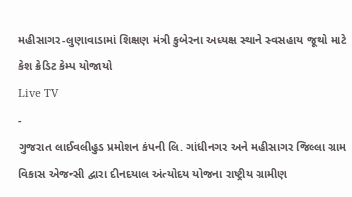મહીસાગર-લુણાવાડામાં શિક્ષણ મંત્રી કુબેરના અધ્યક્ષ સ્થાને સ્વસહાય જૂથો માટે કેશ ક્રેડિટ કેમ્પ યોજાયો
Live TV
-
ગુજરાત લાઈવલીહુડ પ્રમોશન કંપની લિ. ગાંધીનગર અને મહીસાગર જિલ્લા ગ્રામ વિકાસ એજન્સી દ્વારા દીનદયાલ અંત્યોદય યોજના રાષ્ટ્રીય ગ્રામીણ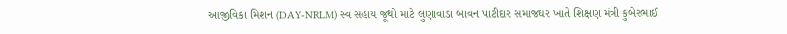આજીવિકા મિશન (DAY-NRLM) સ્વ સહાય જૂથો માટે લુણાવાડા બાવન પાટીદાર સમાજઘર ખાતે શિક્ષણ મંત્રી કુબેરભાઈ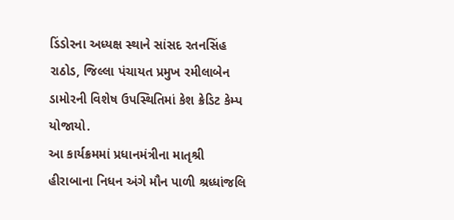ડિંડોરના અધ્યક્ષ સ્થાને સાંસદ રતનસિંહ રાઠોડ, જિલ્લા પંચાયત પ્રમુખ રમીલાબેન ડામોરની વિશેષ ઉપસ્થિતિમાં કેશ ક્રેડિટ કેમ્પ યોજાયો.
આ કાર્યક્રમમાં પ્રધાનમંત્રીના માતૃશ્રી હીરાબાના નિધન અંગે મૌન પાળી શ્રધ્ધાંજલિ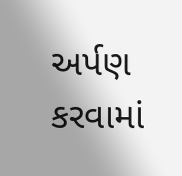અર્પણ કરવામાં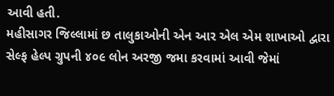આવી હતી.
મહીસાગર જિલ્લામાં છ તાલુકાઓની એન આર એલ એમ શાખાઓ દ્વારા સેલ્ફ હેલ્પ ગ્રુપની ૪૦૯ લોન અરજી જમા કરવામાં આવી જેમાં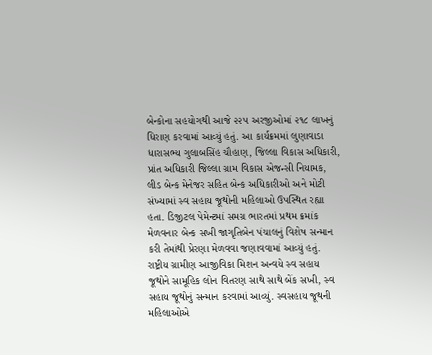બેન્કોના સહયોગથી આજે ૨૨૫ અરજીઓમાં ૨૧૮ લાખનું ધિરાણ કરવામાં આવ્યું હતું. આ કાર્યક્રમમાં લુણાવાડા ધારાસભ્ય ગુલાબસિંહ ચૌહાણ, જિલ્લા વિકાસ અધિકારી, પ્રાંત અધિકારી જિલ્લા ગ્રામ વિકાસ એજન્સી નિયામક, લીડ બેન્ક મેનેજર સહિત બેન્ક અધિકારીઓ અને મોટી સંખ્યામાં સ્વ સહાય જૂથોની મહિલાઓ ઉપસ્થિત રહ્યા હતા. ડિજીટલ પેમેન્ટમાં સમગ્ર ભારતમાં પ્રથમ ક્રમાંક મેળવનાર બેન્ક સખી જાગૃતિબેન પંચાલનું વિશેષ સન્માન કરી તેમાંથી પ્રેરણા મેળવવા જણાવવામાં આવ્યું હતું.
રાષ્ટ્રીય ગ્રામીણ આજીવિકા મિશન અન્વયે સ્વ સહાય જૂથોને સામૂહિક લોન વિતરણ સાથે સાથે બેંક સખી, સ્વ સહાય જૂથોનું સન્માન કરવામાં આવ્યું. સ્વસહાય જૂથની મહિલાઓએ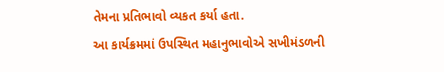તેમના પ્રતિભાવો વ્યકત કર્યા હતા.
આ કાર્યક્રમમાં ઉપસ્થિત મહાનુભાવોએ સખીમંડળની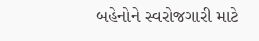બહેનોને સ્વરોજગારી માટે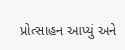પ્રોત્સાહન આપ્યું અને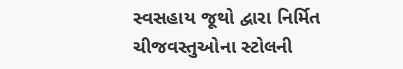સ્વસહાય જૂથો દ્વારા નિર્મિત ચીજવસ્તુઓના સ્ટોલની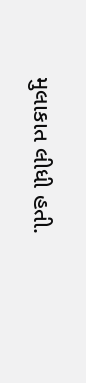મુલાકાત લીધી હતી.